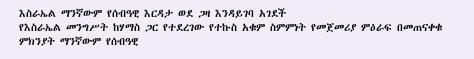እስራኤል ማንኛውም የሰብዓዊ እርዳታ ወደ ጋዛ እንዳይገባ አገደች
የእስራኤል መንግሥት ከሃማስ ጋር የተደረገው የተኩስ አቁም ስምምነት የመጀመሪያ ምዕራፍ በመጠናቀቁ ምክንያት ማንኛውም የሰብዓዊ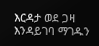እርዳታ ወደ ጋዛ እንዳይገባ ማገዱን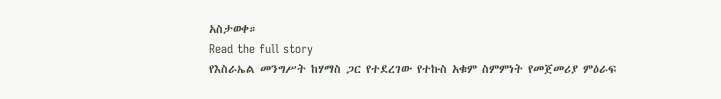አስታወቀ።
Read the full story
የእስራኤል መንግሥት ከሃማስ ጋር የተደረገው የተኩስ አቁም ስምምነት የመጀመሪያ ምዕራፍ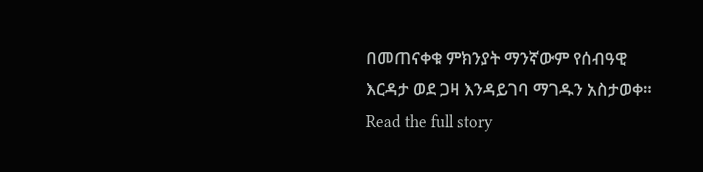በመጠናቀቁ ምክንያት ማንኛውም የሰብዓዊ እርዳታ ወደ ጋዛ እንዳይገባ ማገዱን አስታወቀ።
Read the full story